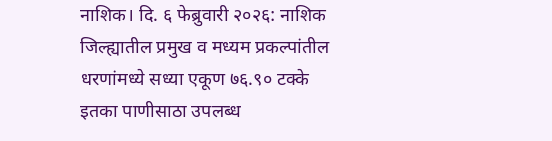नाशिक। दि. ६ फेब्रुवारी २०२६: नाशिक जिल्ह्यातील प्रमुख व मध्यम प्रकल्पांतील धरणांमध्ये सध्या एकूण ७६.९० टक्के इतका पाणीसाठा उपलब्ध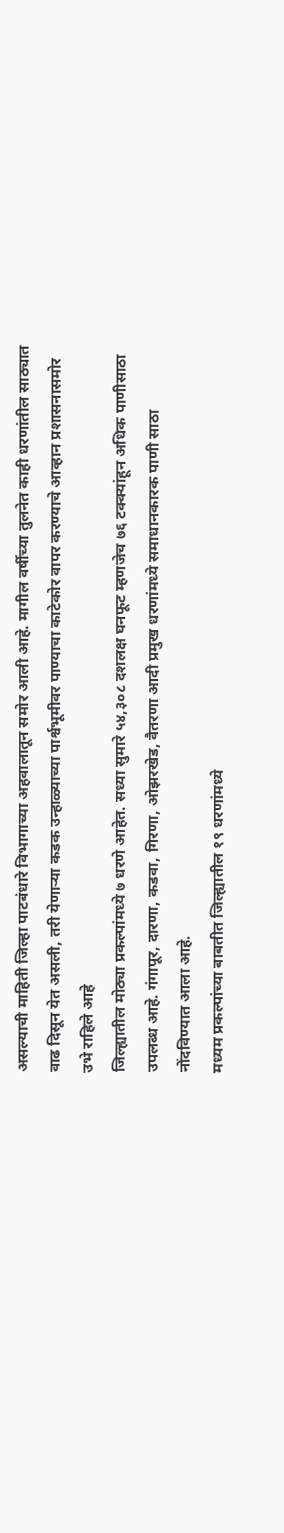असल्याची माहिती जिल्हा पाटबंधारे विभागाच्या अहवालातून समोर आली आहे. मागील वर्षीच्या तुलनेत काही धरणांतील साठ्यात वाढ दिसून येत असली, तरी येणाऱ्या कडक उन्हाळ्याच्या पार्श्वभूमीवर पाण्याचा काटेकोर वापर करण्याचे आव्हान प्रशासनासमोर उभे राहिले आहे
जिल्ह्यातील मोठ्या प्रकल्पांमध्ये ७ धरणे आहेत. सध्या सुमारे ५४,३०८ दशलक्ष घनफूट म्हणजेच ७६ टक्क्यांहून अधिक पाणीसाठा उपलब्ध आहे. गंगापूर, दारणा, कडवा, गिरणा, ओझरखेड, वैतरणा आदी प्रमुख धरणांमध्ये समाधानकारक पाणी साठा नोंदविण्यात आला आहे.
मध्यम प्रकल्पांच्या बाबतीत जिल्ह्यातील १९ धरणांमध्ये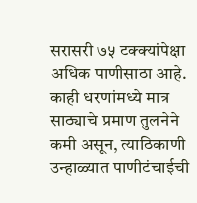सरासरी ७५ टक्क्यांपेक्षा अधिक पाणीसाठा आहे. काही धरणांमध्ये मात्र साठ्याचे प्रमाण तुलनेने कमी असून, त्याठिकाणी उन्हाळ्यात पाणीटंचाईची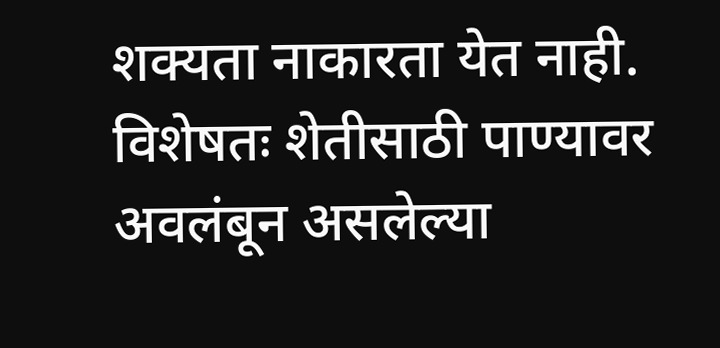शक्यता नाकारता येत नाही. विशेषतः शेतीसाठी पाण्यावर अवलंबून असलेल्या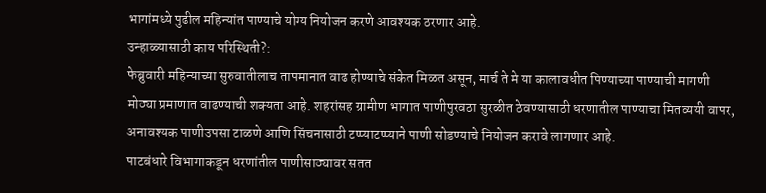भागांमध्ये पुढील महिन्यांत पाण्याचे योग्य नियोजन करणे आवश्यक ठरणार आहे.
उन्हाळ्यासाठी काय परिस्थिती?:
फेब्रुवारी महिन्याच्या सुरुवातीलाच तापमानात वाढ होण्याचे संकेत मिळत असून, मार्च ते मे या कालावधीत पिण्याच्या पाण्याची मागणी मोठ्या प्रमाणात वाढण्याची शक्यता आहे. शहरांसह ग्रामीण भागात पाणीपुरवठा सुरळीत ठेवण्यासाठी धरणातील पाण्याचा मितव्ययी वापर, अनावश्यक पाणीउपसा टाळणे आणि सिंचनासाठी टप्प्याटप्प्याने पाणी सोडण्याचे नियोजन करावे लागणार आहे.
पाटबंधारे विभागाकडून धरणांतील पाणीसाठ्यावर सतत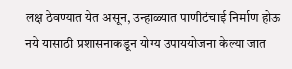लक्ष ठेवण्यात येत असून, उन्हाळ्यात पाणीटंचाई निर्माण होऊ नये यासाठी प्रशासनाकडून योग्य उपाययोजना केल्या जात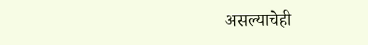असल्याचेही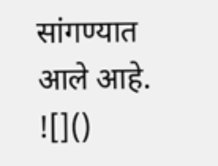सांगण्यात आले आहे.
![]()